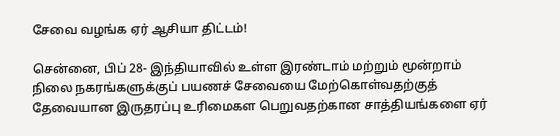சேவை வழங்க ஏர் ஆசியா திட்டம்!

சென்னை, பிப் 28- இந்தியாவில் உள்ள இரண்டாம் மற்றும் மூன்றாம் நிலை நகரங்களுக்குப் பயணச் சேவையை மேற்கொள்வதற்குத் தேவையான இருதரப்பு உரிமைகள பெறுவதற்கான சாத்தியங்களை ஏர்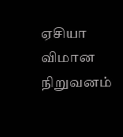ஏசியா விமான நிறுவனம்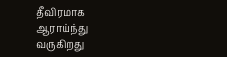தீவிரமாக ஆராய்ந்து வருகிறது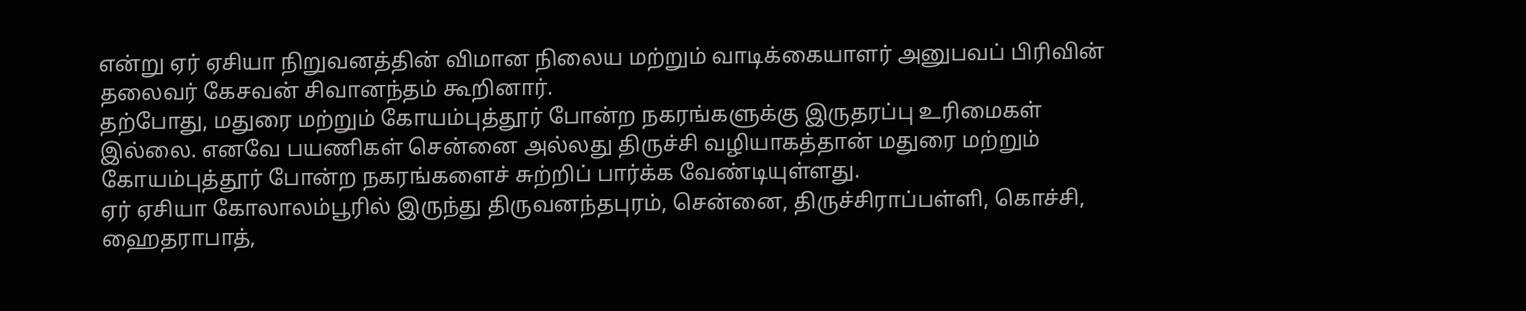என்று ஏர் ஏசியா நிறுவனத்தின் விமான நிலைய மற்றும் வாடிக்கையாளர் அனுபவப் பிரிவின் தலைவர் கேசவன் சிவானந்தம் கூறினார்.
தற்போது, மதுரை மற்றும் கோயம்புத்தூர் போன்ற நகரங்களுக்கு இருதரப்பு உரிமைகள் இல்லை. எனவே பயணிகள் சென்னை அல்லது திருச்சி வழியாகத்தான் மதுரை மற்றும் கோயம்புத்தூர் போன்ற நகரங்களைச் சுற்றிப் பார்க்க வேண்டியுள்ளது.
ஏர் ஏசியா கோலாலம்பூரில் இருந்து திருவனந்தபுரம், சென்னை, திருச்சிராப்பள்ளி, கொச்சி, ஹைதராபாத்,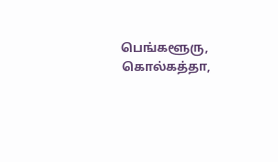பெங்களூரு, கொல்கத்தா,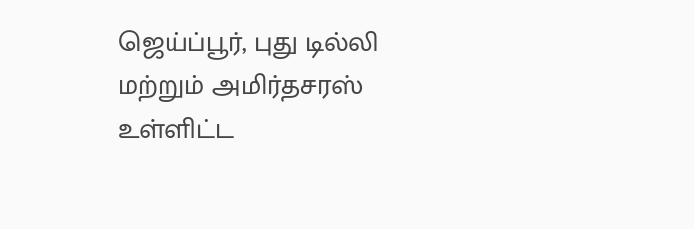ஜெய்ப்பூர், புது டில்லி மற்றும் அமிர்தசரஸ் உள்ளிட்ட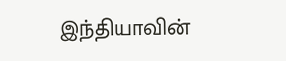இந்தியாவின்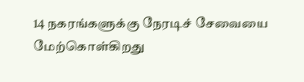14 நகரங்களுக்கு நேரடிச் சேவையை மேற்கொள்கிறது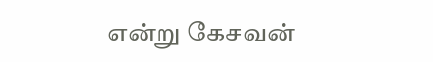என்று கேசவன்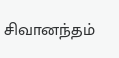சிவானந்தம்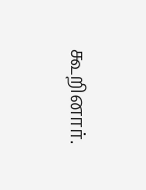கூறினார்.